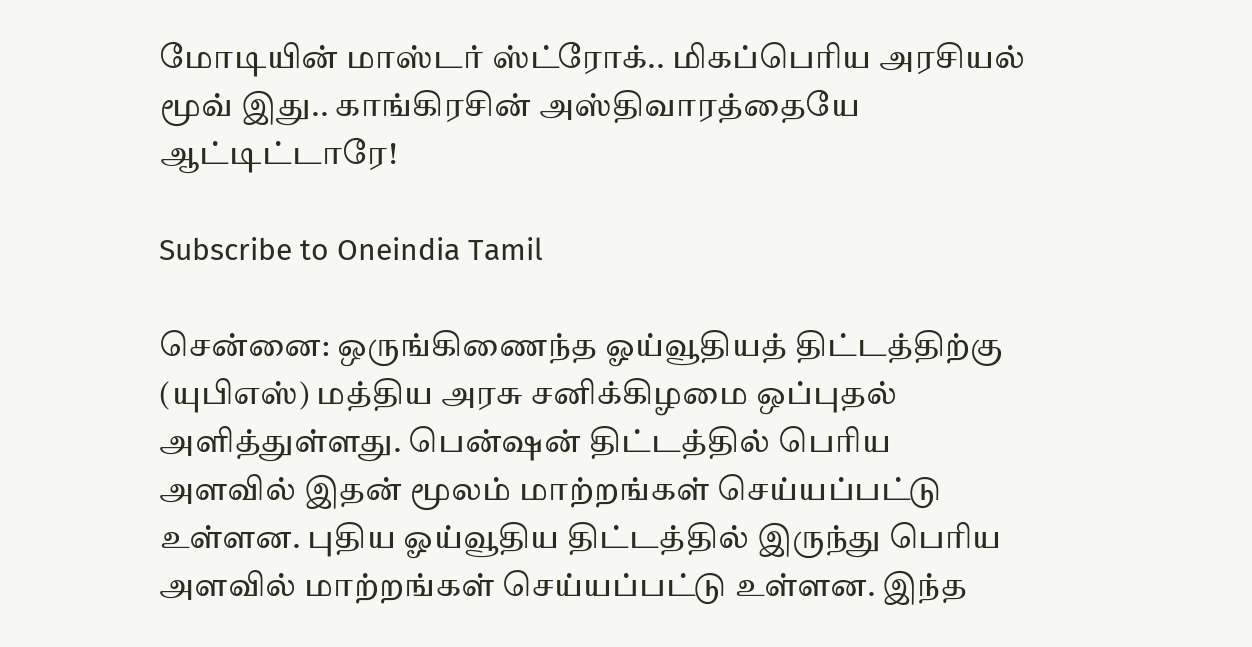மோடியின் மாஸ்டர் ஸ்ட்ரோக்.. மிகப்பெரிய அரசியல் மூவ் இது.. காங்கிரசின் அஸ்திவாரத்தையே ஆட்டிட்டாரே!

Subscribe to Oneindia Tamil

சென்னை: ஒருங்கிணைந்த ஓய்வூதியத் திட்டத்திற்கு (யுபிஎஸ்) மத்திய அரசு சனிக்கிழமை ஒப்புதல் அளித்துள்ளது. பென்ஷன் திட்டத்தில் பெரிய அளவில் இதன் மூலம் மாற்றங்கள் செய்யப்பட்டு உள்ளன. புதிய ஓய்வூதிய திட்டத்தில் இருந்து பெரிய அளவில் மாற்றங்கள் செய்யப்பட்டு உள்ளன. இந்த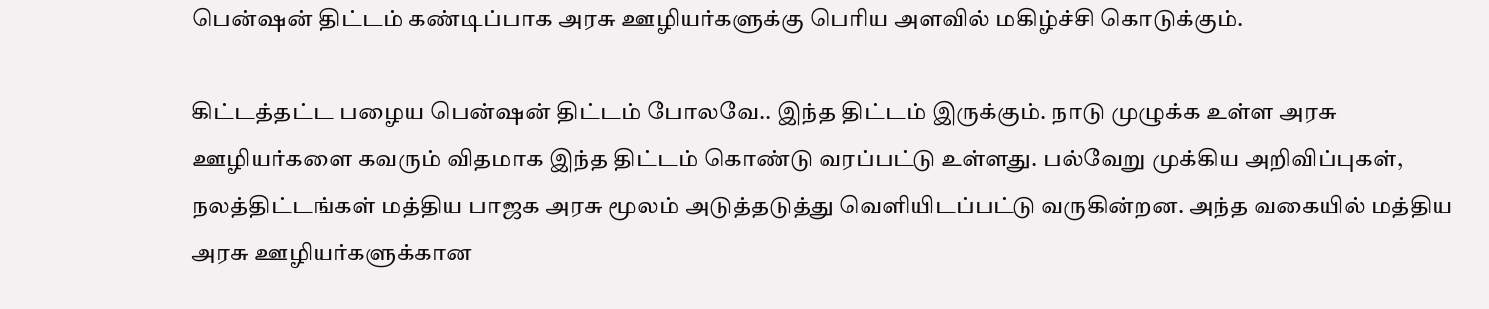பென்ஷன் திட்டம் கண்டிப்பாக அரசு ஊழியர்களுக்கு பெரிய அளவில் மகிழ்ச்சி கொடுக்கும்.

கிட்டத்தட்ட பழைய பென்ஷன் திட்டம் போலவே.. இந்த திட்டம் இருக்கும். நாடு முழுக்க உள்ள அரசு ஊழியர்களை கவரும் விதமாக இந்த திட்டம் கொண்டு வரப்பட்டு உள்ளது. பல்வேறு முக்கிய அறிவிப்புகள், நலத்திட்டங்கள் மத்திய பாஜக அரசு மூலம் அடுத்தடுத்து வெளியிடப்பட்டு வருகின்றன. அந்த வகையில் மத்திய அரசு ஊழியர்களுக்கான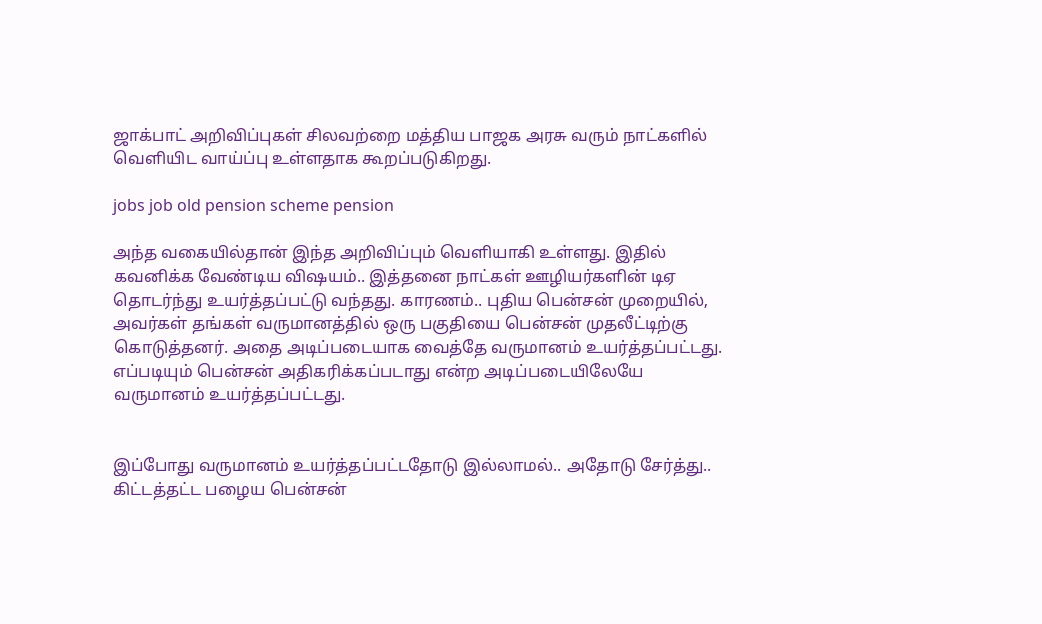ஜாக்பாட் அறிவிப்புகள் சிலவற்றை மத்திய பாஜக அரசு வரும் நாட்களில் வெளியிட வாய்ப்பு உள்ளதாக கூறப்படுகிறது.

jobs job old pension scheme pension

அந்த வகையில்தான் இந்த அறிவிப்பும் வெளியாகி உள்ளது. இதில் கவனிக்க வேண்டிய விஷயம்.. இத்தனை நாட்கள் ஊழியர்களின் டிஏ தொடர்ந்து உயர்த்தப்பட்டு வந்தது. காரணம்.. புதிய பென்சன் முறையில், அவர்கள் தங்கள் வருமானத்தில் ஒரு பகுதியை பென்சன் முதலீட்டிற்கு கொடுத்தனர். அதை அடிப்படையாக வைத்தே வருமானம் உயர்த்தப்பட்டது. எப்படியும் பென்சன் அதிகரிக்கப்படாது என்ற அடிப்படையிலேயே வருமானம் உயர்த்தப்பட்டது.


இப்போது வருமானம் உயர்த்தப்பட்டதோடு இல்லாமல்.. அதோடு சேர்த்து.. கிட்டத்தட்ட பழைய பென்சன்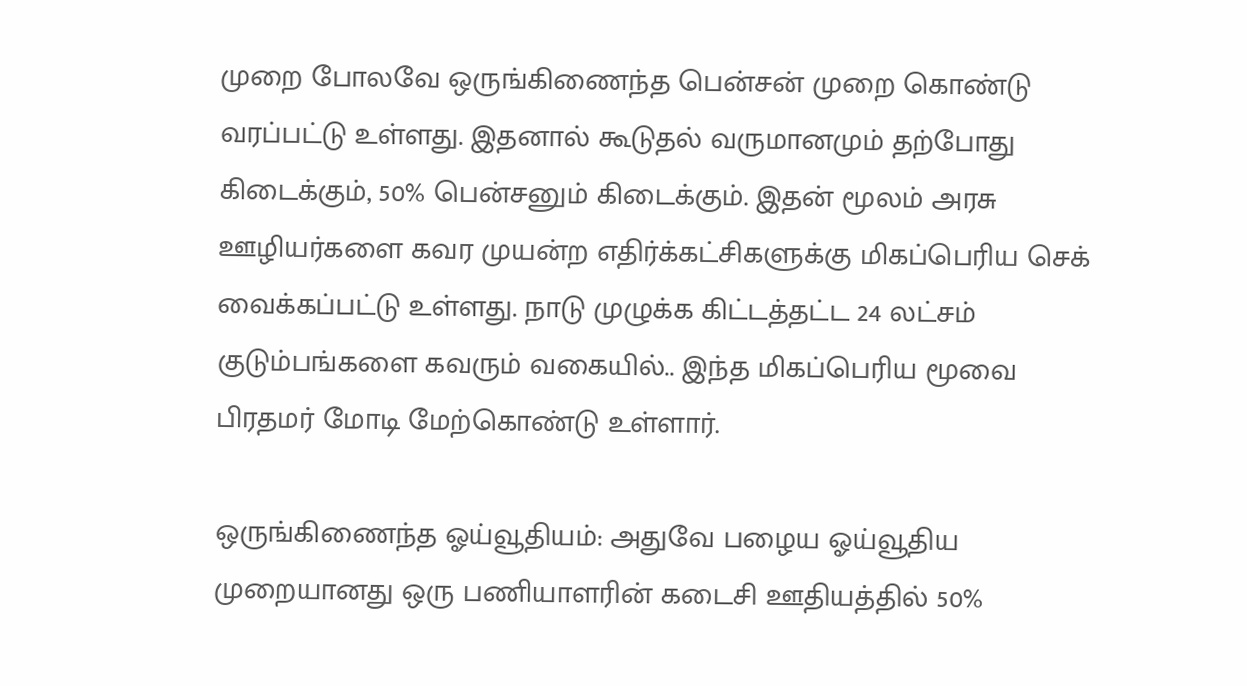முறை போலவே ஒருங்கிணைந்த பென்சன் முறை கொண்டு வரப்பட்டு உள்ளது. இதனால் கூடுதல் வருமானமும் தற்போது கிடைக்கும், 50% பென்சனும் கிடைக்கும். இதன் மூலம் அரசு ஊழியர்களை கவர முயன்ற எதிர்க்கட்சிகளுக்கு மிகப்பெரிய செக் வைக்கப்பட்டு உள்ளது. நாடு முழுக்க கிட்டத்தட்ட 24 லட்சம் குடும்பங்களை கவரும் வகையில்.. இந்த மிகப்பெரிய மூவை பிரதமர் மோடி மேற்கொண்டு உள்ளார்.

ஒருங்கிணைந்த ஓய்வூதியம்: அதுவே பழைய ஓய்வூதிய முறையானது ஒரு பணியாளரின் கடைசி ஊதியத்தில் 50%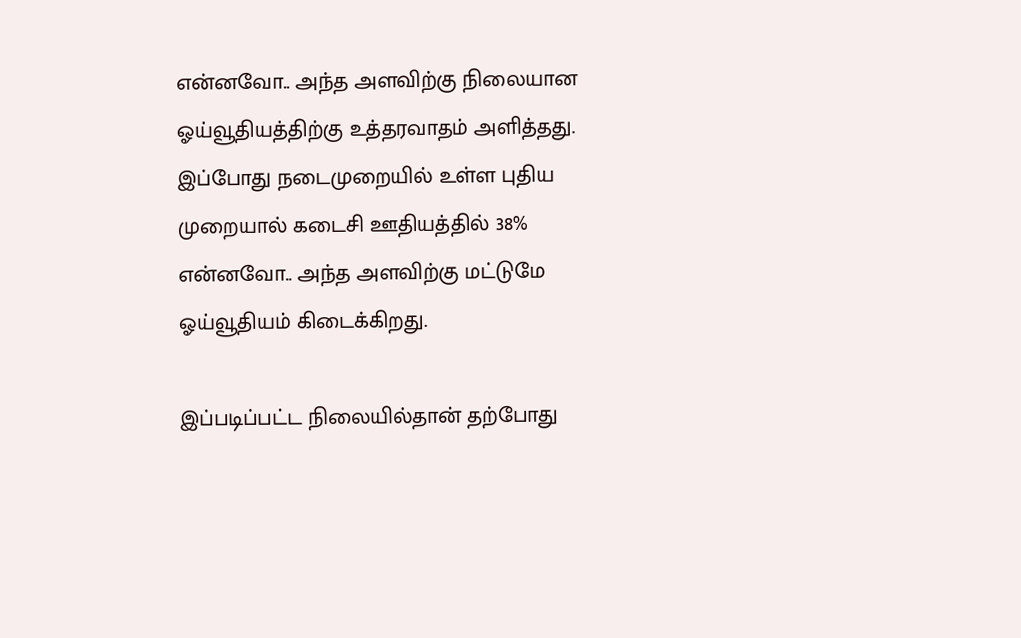என்னவோ.. அந்த அளவிற்கு நிலையான ஓய்வூதியத்திற்கு உத்தரவாதம் அளித்தது. இப்போது நடைமுறையில் உள்ள புதிய முறையால் கடைசி ஊதியத்தில் 38% என்னவோ.. அந்த அளவிற்கு மட்டுமே ஓய்வூதியம் கிடைக்கிறது.

இப்படிப்பட்ட நிலையில்தான் தற்போது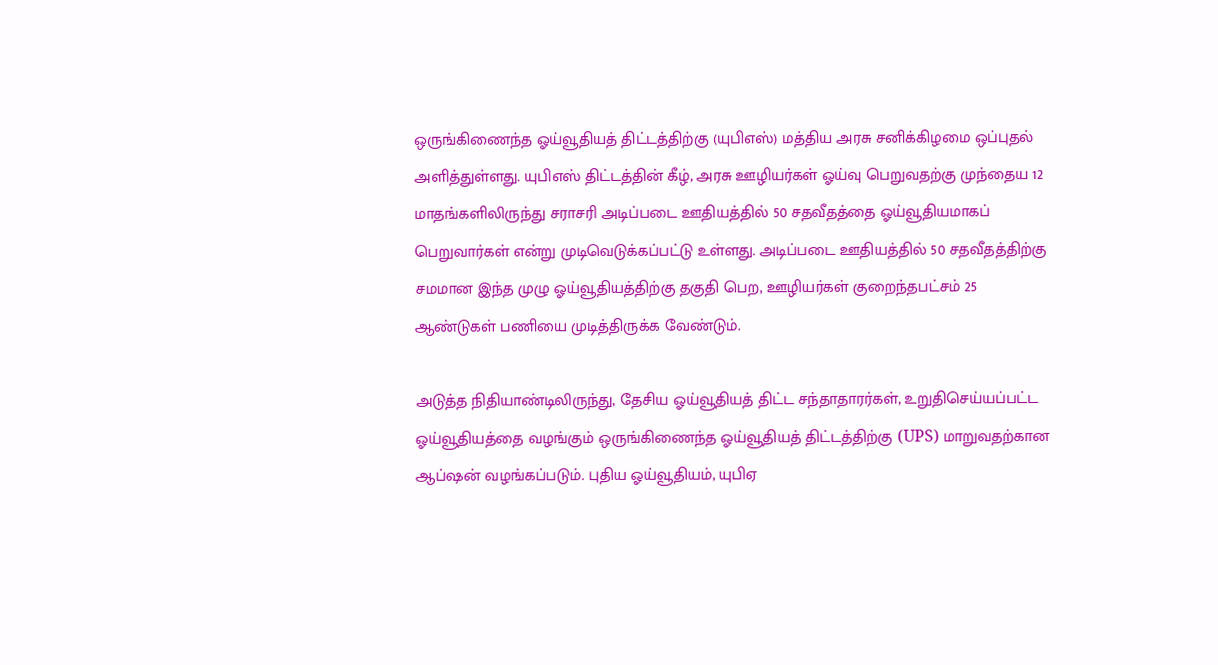ஒருங்கிணைந்த ஓய்வூதியத் திட்டத்திற்கு (யுபிஎஸ்) மத்திய அரசு சனிக்கிழமை ஒப்புதல் அளித்துள்ளது. யுபிஎஸ் திட்டத்தின் கீழ், அரசு ஊழியர்கள் ஓய்வு பெறுவதற்கு முந்தைய 12 மாதங்களிலிருந்து சராசரி அடிப்படை ஊதியத்தில் 50 சதவீதத்தை ஓய்வூதியமாகப் பெறுவார்கள் என்று முடிவெடுக்கப்பட்டு உள்ளது. அடிப்படை ஊதியத்தில் 50 சதவீதத்திற்கு சமமான இந்த முழு ஓய்வூதியத்திற்கு தகுதி பெற, ஊழியர்கள் குறைந்தபட்சம் 25 ஆண்டுகள் பணியை முடித்திருக்க வேண்டும்.

அடுத்த நிதியாண்டிலிருந்து, தேசிய ஓய்வூதியத் திட்ட சந்தாதாரர்கள், உறுதிசெய்யப்பட்ட ஓய்வூதியத்தை வழங்கும் ஒருங்கிணைந்த ஓய்வூதியத் திட்டத்திற்கு (UPS) மாறுவதற்கான ஆப்ஷன் வழங்கப்படும். புதிய ஓய்வூதியம், யுபிஏ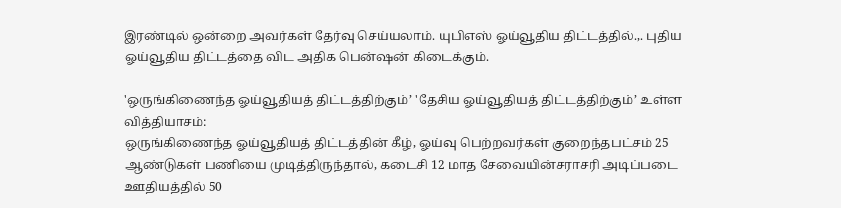இரண்டில் ஒன்றை அவர்கள் தேர்வு செய்யலாம். யுபிஎஸ் ஓய்வூதிய திட்டத்தில்.,. புதிய ஓய்வூதிய திட்டத்தை விட அதிக பென்ஷன் கிடைக்கும்.

'ஒருங்கிணைந்த ஓய்வூதியத் திட்டத்திற்கும்’ 'தேசிய ஓய்வூதியத் திட்டத்திற்கும்’ உள்ள வித்தியாசம்:
ஒருங்கிணைந்த ஓய்வூதியத் திட்டத்தின் கீழ், ஓய்வு பெற்றவர்கள் குறைந்தபட்சம் 25 ஆண்டுகள் பணியை முடித்திருந்தால், கடைசி 12 மாத சேவையின்சராசரி அடிப்படை ஊதியத்தில் 50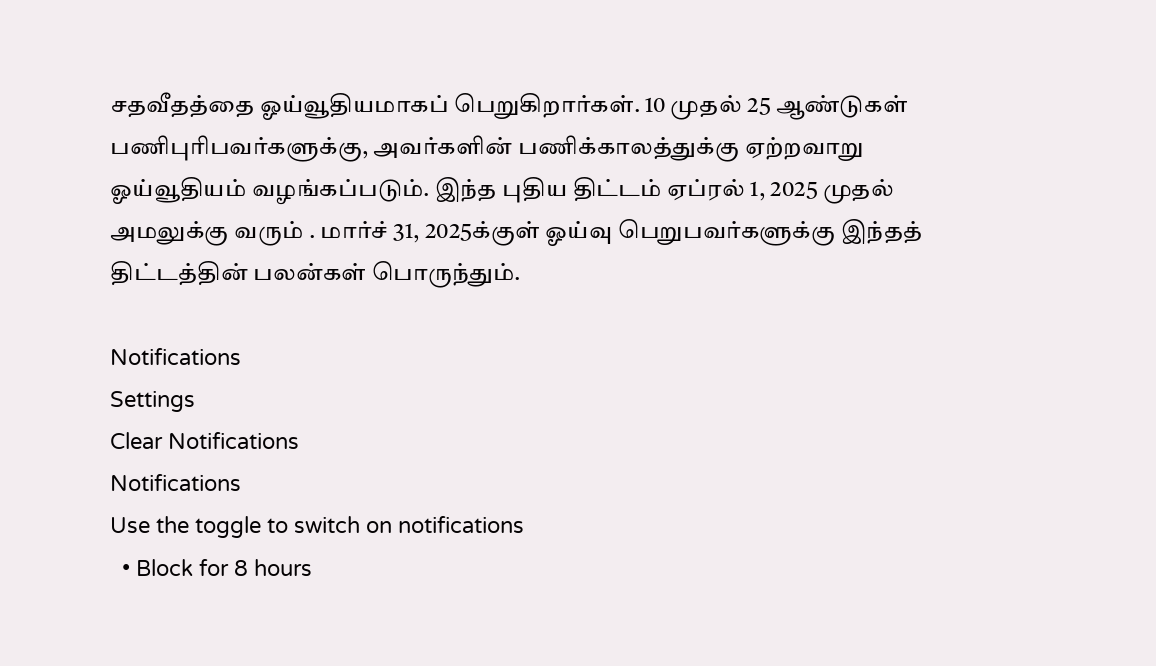சதவீதத்தை ஓய்வூதியமாகப் பெறுகிறார்கள். 10 முதல் 25 ஆண்டுகள் பணிபுரிபவர்களுக்கு, அவர்களின் பணிக்காலத்துக்கு ஏற்றவாறு ஓய்வூதியம் வழங்கப்படும். இந்த புதிய திட்டம் ஏப்ரல் 1, 2025 முதல் அமலுக்கு வரும் . மார்ச் 31, 2025க்குள் ஓய்வு பெறுபவர்களுக்கு இந்தத் திட்டத்தின் பலன்கள் பொருந்தும்.

Notifications
Settings
Clear Notifications
Notifications
Use the toggle to switch on notifications
  • Block for 8 hours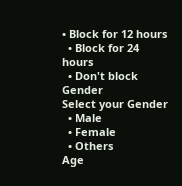• Block for 12 hours
  • Block for 24 hours
  • Don't block
Gender
Select your Gender
  • Male
  • Female
  • Others
Age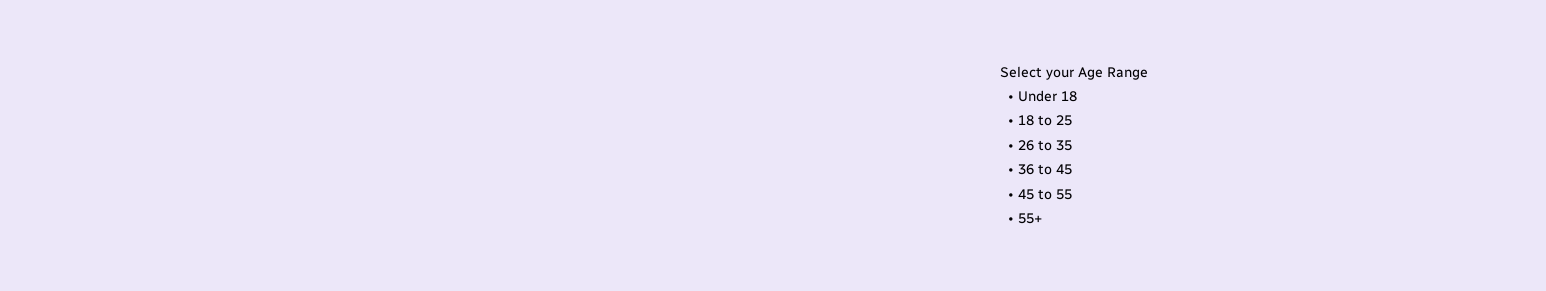Select your Age Range
  • Under 18
  • 18 to 25
  • 26 to 35
  • 36 to 45
  • 45 to 55
  • 55+